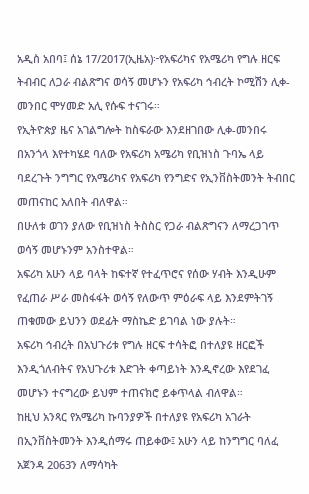አዲስ አበባ፤ ሰኔ 17/2017(ኢዜአ)፦የአፍሪካና የአሜሪካ የግሉ ዘርፍ ትብብር ለጋራ ብልጽግና ወሳኝ መሆኑን የአፍሪካ ኅብረት ኮሚሽን ሊቀ-መንበር ሞሃመድ አሊ የሱፍ ተናገሩ።
የኢትዮጵያ ዜና አገልግሎት ከስፍራው እንደዘገበው ሊቀ-መንበሩ በአንጎላ እየተካሄደ ባለው የአፍሪካ አሜሪካ የቢዝነስ ጉባኤ ላይ ባደረጉት ንግግር የአሜሪካና የአፍሪካ የንግድና የኢንቨስትመንት ትብበር መጠናከር አለበት ብለዋል።
በሁለቱ ወገን ያለው የቢዝነስ ትስስር የጋራ ብልጽግናን ለማረጋገጥ ወሳኝ መሆኑንም አንስተዋል።
አፍሪካ አሁን ላይ ባላት ከፍተኛ የተፈጥሮና የሰው ሃብት እንዲሁም የፈጠራ ሥራ መስፋፋት ወሳኝ የለውጥ ምዕራፍ ላይ እንደምትገኝ ጠቁመው ይህንን ወደፊት ማስኬድ ይገባል ነው ያሉት።
አፍሪካ ኅብረት በአህጉሪቱ የግሉ ዘርፍ ተሳትፎ በተለያዩ ዘርፎች እንዲጎለብትና የአህጉሪቱ እድገት ቀጣይነት እንዲኖረው እየደገፈ መሆኑን ተናግረው ይህም ተጠናክሮ ይቀጥላል ብለዋል።
ከዚህ አንጻር የአሜሪካ ኩባንያዎች በተለያዩ የአፍሪካ አገራት በኢንቨስትመንት እንዲሰማሩ ጠይቀው፤ አሁን ላይ ከንግግር ባለፈ አጀንዳ 2063ን ለማሳካት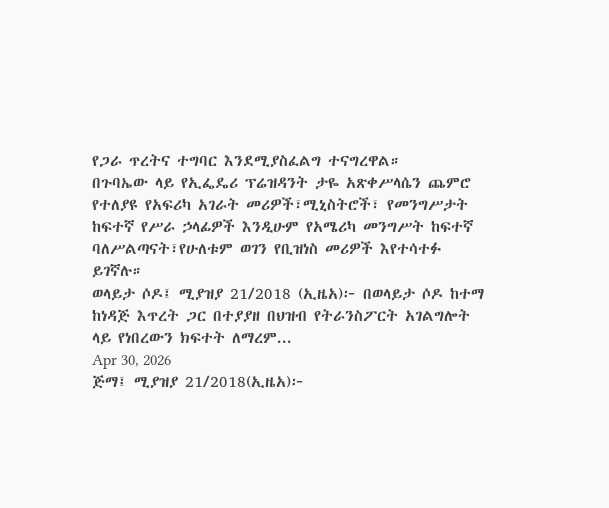የጋራ ጥረትና ተግባር እንደሚያስፈልግ ተናግረዋል።
በጉባኤው ላይ የኢፌዴሪ ፕሬዝዳንት ታዬ አጽቀሥላሴን ጨምሮ የተለያዩ የአፍሪካ አገራት መሪዎች፣ሚኒስትሮች፣ የመንግሥታት ከፍተኛ የሥራ ኃላፊዎች እንዲሁም የአሜሪካ መንግሥት ከፍተኛ ባለሥልጣናት፣የሁለቱም ወገን የቢዝነስ መሪዎች እየተሳተፉ ይገኛሉ።
ወላይታ ሶዶ፤ ሚያዝያ 21/2018 (ኢዜአ)፦ በወላይታ ሶዶ ከተማ ከነዳጅ እጥረት ጋር በተያያዘ በህዝብ የትራንስፖርት አገልግሎት ላይ የነበረውን ክፍተት ለማረም...
Apr 30, 2026
ጅማ፤ ሚያዝያ 21/2018(ኢዜአ)፦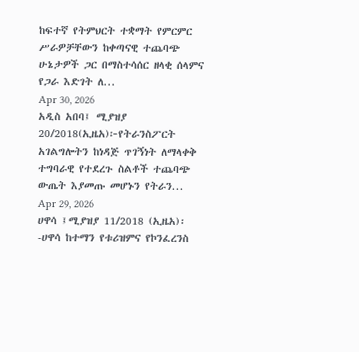ከፍተኛ የትምህርት ተቋማት የምርምር ሥራዎቻቸውን ከቀጣናዊ ተጨባጭ ሁኔታዎች ጋር በማስተሳሰር ዘላቂ ሰላምና የጋራ እድገት ለ...
Apr 30, 2026
አዲስ አበባ፤ ሚያዝያ 20/2018(ኢዜአ)፦የትራንስፖርት አገልግሎትን ከነዳጅ ጥገኝነት ለማላቀቅ ተግባራዊ የተደረጉ ስልቶች ተጨባጭ ውጤት እያመጡ መሆኑን የትራን...
Apr 29, 2026
ሀዋሳ ፤ሚያዝያ 11/2018 (ኢዜአ)፡-ሀዋሳ ከተማን የቱሪዝምና የኮንፈረንስ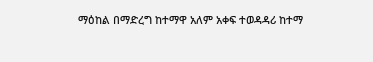ማዕከል በማድረግ ከተማዋ አለም አቀፍ ተወዳዳሪ ከተማ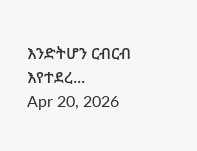እንድትሆን ርብርብ እየተደረ...
Apr 20, 2026